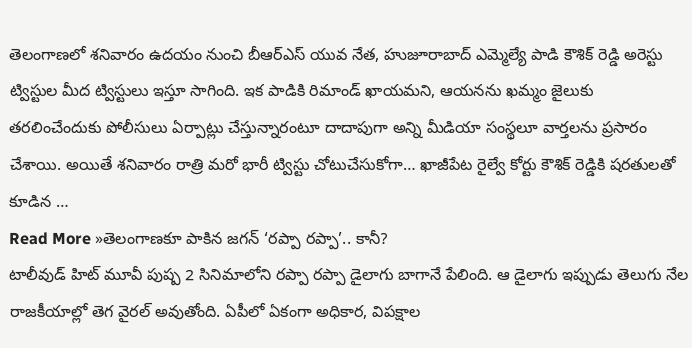తెలంగాణలో శనివారం ఉదయం నుంచి బీఆర్ఎస్ యువ నేత, హుజూరాబాద్ ఎమ్మెల్యే పాడి కౌశిక్ రెడ్డి అరెస్టు ట్విస్టుల మీద ట్విస్టులు ఇస్తూ సాగింది. ఇక పాడికి రిమాండ్ ఖాయమని, ఆయనను ఖమ్మం జైలుకు తరలించేందుకు పోలీసులు ఏర్పాట్లు చేస్తున్నారంటూ దాదాపుగా అన్ని మీడియా సంస్థలూ వార్తలను ప్రసారం చేశాయి. అయితే శనివారం రాత్రి మరో భారీ ట్విస్టు చోటుచేసుకోగా… ఖాజీపేట రైల్వే కోర్టు కౌశిక్ రెడ్డికి షరతులతో కూడిన …
Read More »తెలంగాణకూ పాకిన జగన్ ‘రప్పా రప్పా’.. కానీ?
టాలీవుడ్ హిట్ మూవీ పుష్ప 2 సినిమాలోని రప్పా రప్పా డైలాగు బాగానే పేలింది. ఆ డైలాగు ఇప్పుడు తెలుగు నేల రాజకీయాల్లో తెగ వైరల్ అవుతోంది. ఏపీలో ఏకంగా అధికార, విపక్షాల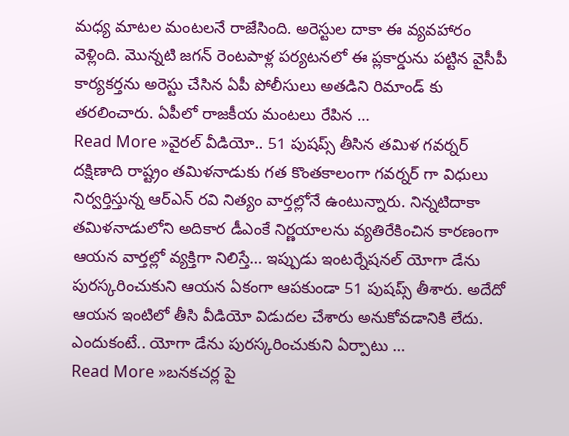మధ్య మాటల మంటలనే రాజేసింది. అరెస్టుల దాకా ఈ వ్యవహారం వెళ్లింది. మొన్నటి జగన్ రెంటపాళ్ల పర్యటనలో ఈ ప్లకార్డును పట్టిన వైసీపీ కార్యకర్తను అరెస్టు చేసిన ఏపీ పోలీసులు అతడిని రిమాండ్ కు తరలించారు. ఏపీలో రాజకీయ మంటలు రేపిన …
Read More »వైరల్ వీడియో.. 51 పుషప్స్ తీసిన తమిళ గవర్నర్
దక్షిణాది రాష్ట్రం తమిళనాడుకు గత కొంతకాలంగా గవర్నర్ గా విధులు నిర్వర్తిస్తున్న ఆర్ఎన్ రవి నిత్యం వార్తల్లోనే ఉంటున్నారు. నిన్నటిదాకా తమిళనాడులోని అదికార డీఎంకే నిర్ణయాలను వ్యతిరేకించిన కారణంగా ఆయన వార్తల్లో వ్యక్తిగా నిలిస్తే… ఇప్పుడు ఇంటర్నేషనల్ యోగా డేను పురస్కరించుకుని ఆయన ఏకంగా ఆపకుండా 51 పుషప్స్ తీశారు. అదేదో ఆయన ఇంటిలో తీసి వీడియో విడుదల చేశారు అనుకోవడానికి లేదు. ఎందుకంటే.. యోగా డేను పురస్కరించుకుని ఏర్పాటు …
Read More »బనకచర్ల పై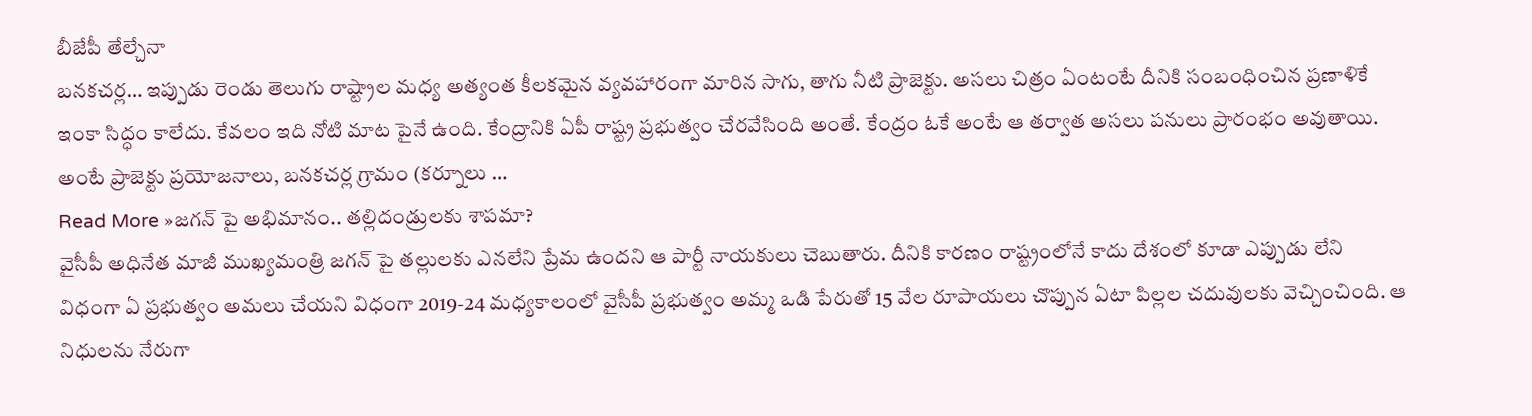బీజేపీ తేల్చేనా
బనకచర్ల… ఇప్పుడు రెండు తెలుగు రాష్ట్రాల మధ్య అత్యంత కీలకమైన వ్యవహారంగా మారిన సాగు, తాగు నీటి ప్రాజెక్టు. అసలు చిత్రం ఏంటంటే దీనికి సంబంధించిన ప్రణాళికే ఇంకా సిద్ధం కాలేదు. కేవలం ఇది నోటి మాట పైనే ఉంది. కేంద్రానికి ఏపీ రాష్ట్ర ప్రభుత్వం చేరవేసింది అంతే. కేంద్రం ఓకే అంటే ఆ తర్వాత అసలు పనులు ప్రారంభం అవుతాయి. అంటే ప్రాజెక్టు ప్రయోజనాలు, బనకచర్ల గ్రామం (కర్నూలు …
Read More »జగన్ పై అభిమానం.. తల్లిదండ్రులకు శాపమా?
వైసీపీ అధినేత మాజీ ముఖ్యమంత్రి జగన్ పై తల్లులకు ఎనలేని ప్రేమ ఉందని ఆ పార్టీ నాయకులు చెబుతారు. దీనికి కారణం రాష్ట్రంలోనే కాదు దేశంలో కూడా ఎప్పుడు లేని విధంగా ఏ ప్రభుత్వం అమలు చేయని విధంగా 2019-24 మధ్యకాలంలో వైసీపీ ప్రభుత్వం అమ్మ ఒడి పేరుతో 15 వేల రూపాయలు చొప్పున ఏటా పిల్లల చదువులకు వెచ్చించింది. ఆ నిధులను నేరుగా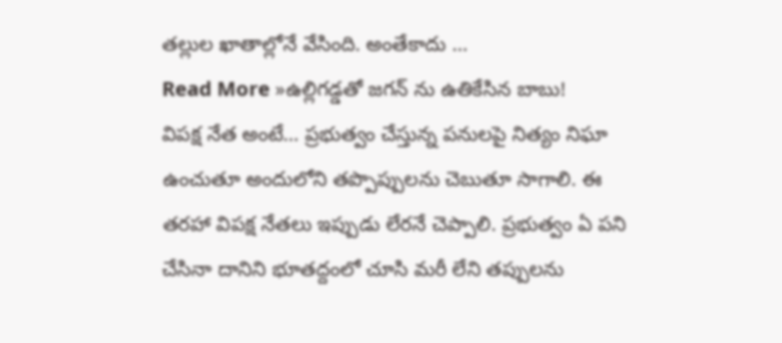తల్లుల ఖాతాల్లోనే వేసింది. అంతేకాదు …
Read More »ఉల్లిగడ్డతో జగన్ ను ఉతికేసిన బాబు!
విపక్ష నేత అంటే… ప్రభుత్వం చేస్తున్న పనులపై నిత్యం నిఘా ఉంచుతూ అందులోని తప్పొప్పులను చెబుతూ సాగాలి. ఈ తరహా విపక్ష నేతలు ఇప్పుడు లేరనే చెప్పాలి. ప్రభుత్వం ఏ పని చేసినా దానిని భూతద్దంలో చూసి మరీ లేని తప్పులను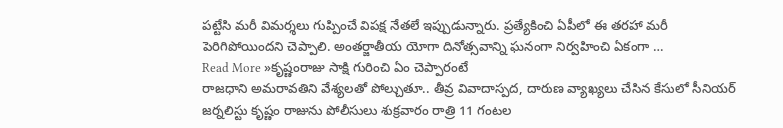పట్టేసి మరీ విమర్శలు గుప్పించే విపక్ష నేతలే ఇప్పుడున్నారు. ప్రత్యేకించి ఏపీలో ఈ తరహా మరీ పెరిగిపోయిందని చెప్పాలి. అంతర్జాతీయ యోగా దినోత్సవాన్ని ఘనంగా నిర్వహించి ఏకంగా …
Read More »కృష్ణంరాజు సాక్షి గురించి ఏం చెప్పారంటే
రాజధాని అమరావతిని వేశ్యలతో పోల్చుతూ.. తీవ్ర వివాదాస్పద, దారుణ వ్యాఖ్యలు చేసిన కేసులో సీనియర్ జర్నలిస్టు కృష్ణం రాజును పోలీసులు శుక్రవారం రాత్రి 11 గంటల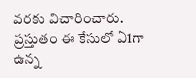వరకు విచారించారు. ప్రస్తుతం ఈ కేసులో ఏ1గా ఉన్న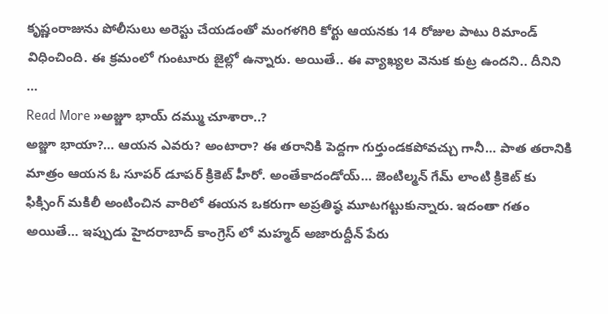కృష్ణంరాజును పోలీసులు అరెస్టు చేయడంతో మంగళగిరి కోర్టు ఆయనకు 14 రోజుల పాటు రిమాండ్ విధించింది. ఈ క్రమంలో గుంటూరు జైల్లో ఉన్నారు. అయితే.. ఈ వ్యాఖ్యల వెనుక కుట్ర ఉందని.. దీనిని …
Read More »అజ్జూ భాయ్ దమ్ము చూశారా..?
అజ్జూ భాయా?… ఆయన ఎవరు? అంటారా? ఈ తరానికి పెద్దగా గుర్తుండకపోవచ్చు గానీ… పాత తరానికి మాత్రం ఆయన ఓ సూపర్ డూపర్ క్రికెట్ హీరో. అంతేకాదండోయ్… జెంటిల్మన్ గేమ్ లాంటి క్రికెట్ కు ఫిక్సింగ్ మకిలీ అంటించిన వారిలో ఈయన ఒకరుగా అప్రతిష్ఠ మూటగట్టుకున్నారు. ఇదంతా గతం అయితే… ఇప్పుడు హైదరాబాద్ కాంగ్రెస్ లో మహ్మద్ అజారుద్దీన్ పేరు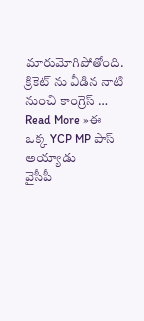మారుమోగిపోతోంది. క్రికెట్ ను వీడిన నాటి నుంచి కాంగ్రెస్ …
Read More »ఈ ఒక్క YCP MP పాస్ అయ్యాడు
వైసీపీ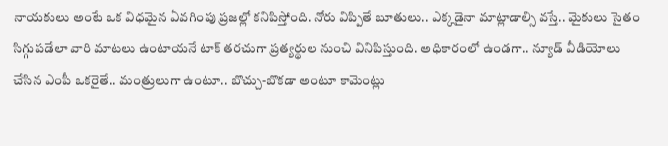నాయకులు అంటే ఒక విధమైన ఏవగింపు ప్రజల్లో కనిపిస్తోంది. నోరు విప్పితే బూతులు.. ఎక్కడైనా మాట్లాడాల్సి వస్తే.. మైకులు సైతం సిగ్గుపడేలా వారి మాటలు ఉంటాయనే టాక్ తరచుగా ప్రత్యర్థుల నుంచి వినిపిస్తుంది. అధికారంలో ఉండగా.. న్యూడ్ వీడియోలు చేసిన ఎంపీ ఒకరైతే.. మంత్రులుగా ఉంటూ.. బొచ్చు-బొకడా అంటూ కామెంట్లు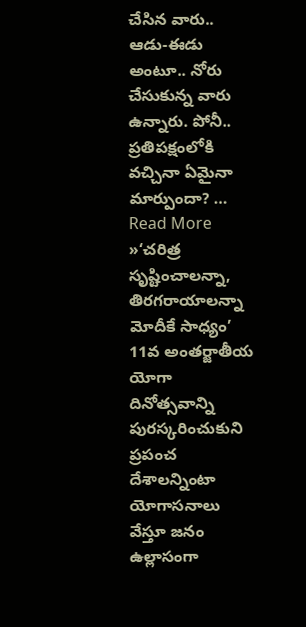చేసిన వారు.. ఆడు-ఈడు అంటూ.. నోరు చేసుకున్న వారు ఉన్నారు. పోనీ.. ప్రతిపక్షంలోకి వచ్చినా ఏమైనా మార్పుందా? …
Read More »‘చరిత్ర సృష్టించాలన్నా, తిరగరాయాలన్నా మోదీకే సాధ్యం’
11వ అంతర్జాతీయ యోగా దినోత్సవాన్ని పురస్కరించుకుని ప్రపంచ దేశాలన్నింటా యోగాసనాలు వేస్తూ జనం ఉల్లాసంగా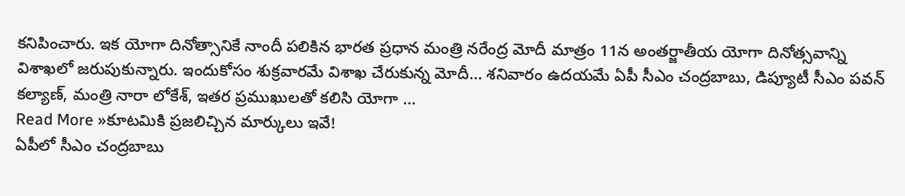కనిపించారు. ఇక యోగా దినోత్సానికే నాందీ పలికిన భారత ప్రధాన మంత్రి నరేంద్ర మోదీ మాత్రం 11న అంతర్జాతీయ యోగా దినోత్సవాన్ని విశాఖలో జరుపుకున్నారు. ఇందుకోసం శుక్రవారమే విశాఖ చేరుకున్న మోదీ… శనివారం ఉదయమే ఏపీ సీఎం చంద్రబాబు, డిప్యూటీ సీఎం పవన్ కల్యాణ్, మంత్రి నారా లోకేశ్, ఇతర ప్రముఖులతో కలిసి యోగా …
Read More »కూటమికి ప్రజలిచ్చిన మార్కులు ఇవే!
ఏపీలో సీఎం చంద్రబాబు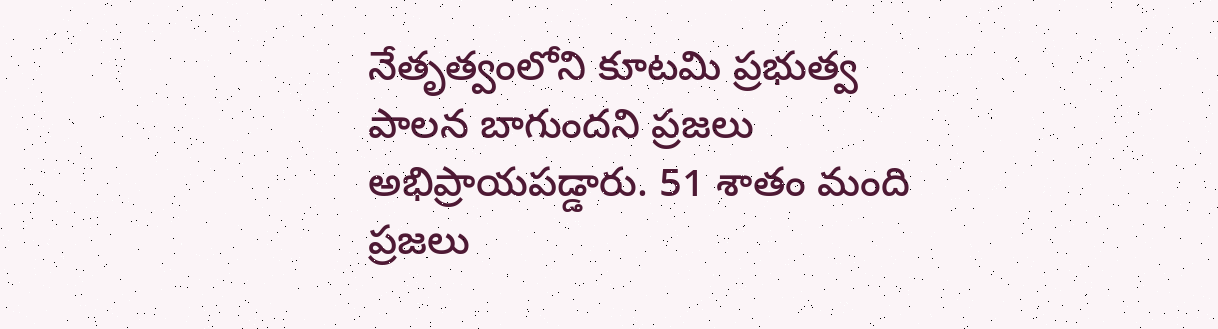నేతృత్వంలోని కూటమి ప్రభుత్వ పాలన బాగుందని ప్రజలు అభిప్రాయపడ్డారు. 51 శాతం మంది ప్రజలు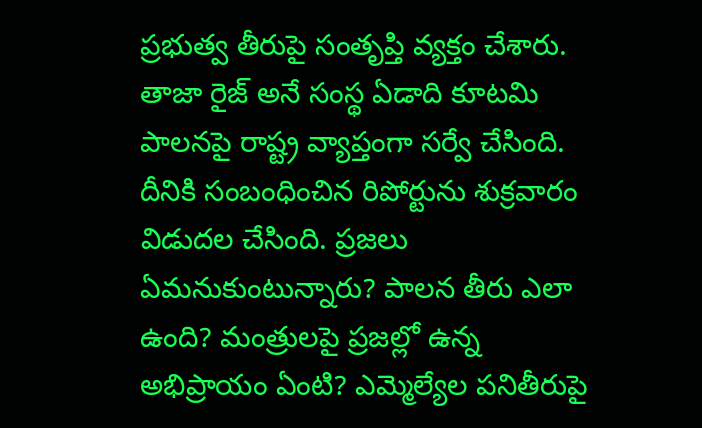ప్రభుత్వ తీరుపై సంతృప్తి వ్యక్తం చేశారు. తాజా రైజ్ అనే సంస్థ ఏడాది కూటమి పాలనపై రాష్ట్ర వ్యాప్తంగా సర్వే చేసింది. దీనికి సంబంధించిన రిపోర్టును శుక్రవారం విడుదల చేసింది. ప్రజలు ఏమనుకుంటున్నారు? పాలన తీరు ఎలా ఉంది? మంత్రులపై ప్రజల్లో ఉన్న అభిప్రాయం ఏంటి? ఎమ్మెల్యేల పనితీరుపై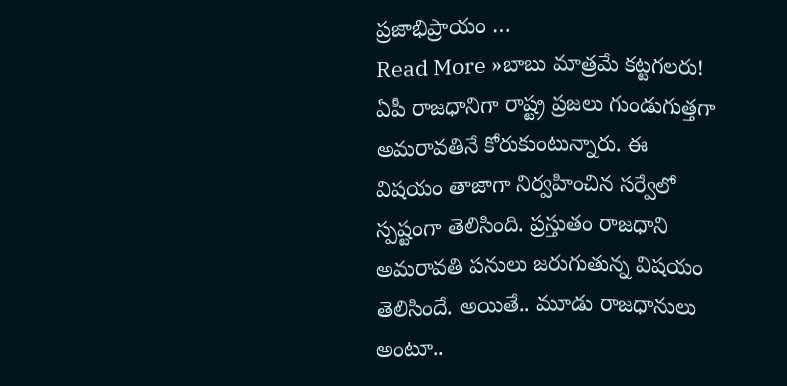ప్రజాభిప్రాయం …
Read More »బాబు మాత్రమే కట్టగలరు!
ఏపీ రాజధానిగా రాష్ట్ర ప్రజలు గుండుగుత్తగా అమరావతినే కోరుకుంటున్నారు. ఈ విషయం తాజాగా నిర్వహించిన సర్వేలో స్పష్టంగా తెలిసింది. ప్రస్తుతం రాజధాని అమరావతి పనులు జరుగుతున్న విషయం తెలిసిందే. అయితే.. మూడు రాజధానులు అంటూ..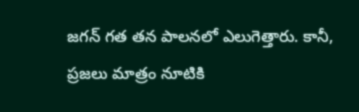జగన్ గత తన పాలనలో ఎలుగెత్తారు. కానీ, ప్రజలు మాత్రం నూటికి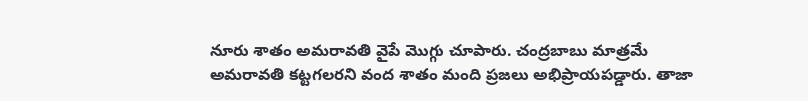నూరు శాతం అమరావతి వైపే మొగ్గు చూపారు. చంద్రబాబు మాత్రమే అమరావతి కట్టగలరని వంద శాతం మంది ప్రజలు అభిప్రాయపడ్డారు. తాజా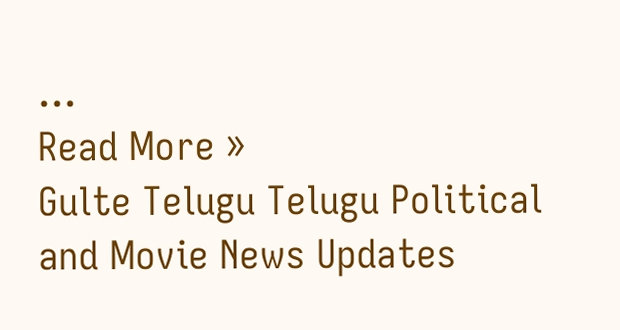…
Read More »
Gulte Telugu Telugu Political and Movie News Updates